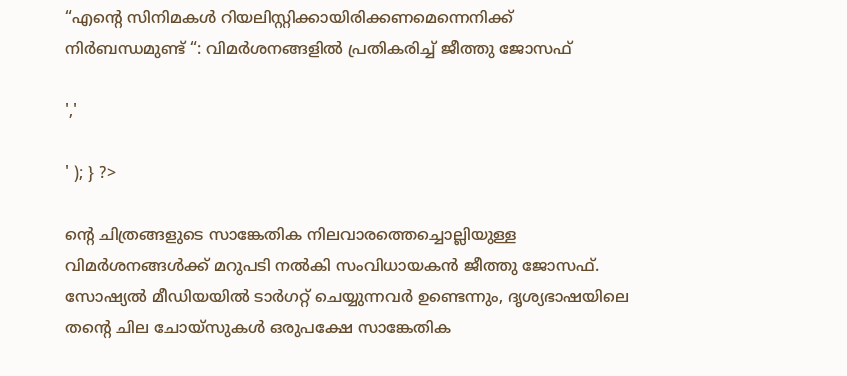“എന്റെ സിനിമകൾ റിയലിസ്റ്റിക്കായിരിക്കണമെന്നെനിക്ക് നിർബന്ധമുണ്ട് “: വിമർശനങ്ങളിൽ പ്രതികരിച്ച് ജീത്തു ജോസഫ്

','

' ); } ?>

ന്‍റെ ചിത്രങ്ങളുടെ സാങ്കേതിക നിലവാരത്തെച്ചൊല്ലിയുള്ള വിമര്‍ശനങ്ങള്‍ക്ക് മറുപടി നൽകി സംവിധായകൻ ജീത്തു ജോസഫ്. സോഷ്യല്‍ മീഡിയയില്‍ ടാര്‍ഗറ്റ് ചെയ്യുന്നവര്‍ ഉണ്ടെന്നും, ദൃശ്യഭാഷയിലെ തന്‍റെ ചില ചോയ്‍സുകള്‍ ഒരുപക്ഷേ സാങ്കേതിക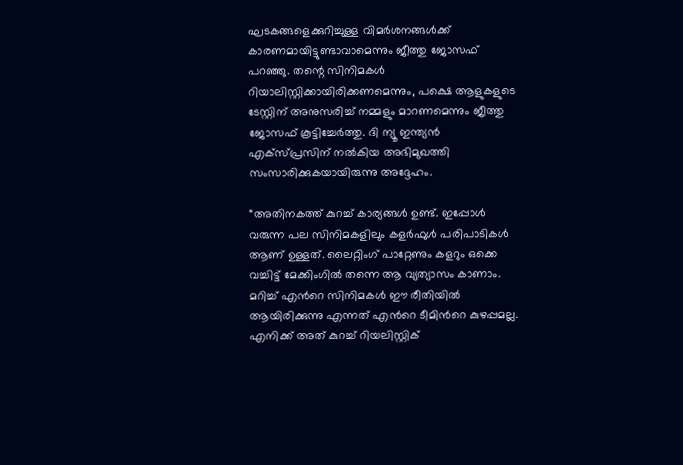ഘടകങ്ങളെക്കുറിച്ചുള്ള വിമര്‍ശനങ്ങള്‍ക്ക് കാരണമായിട്ടുണ്ടാവാമെന്നും ജീത്തു ജോസഫ് പറഞ്ഞു. തന്റെ സിനിമകൾ റിയാലിസ്റ്റിക്കായിരിക്കണമെന്നും, പക്ഷെ ആളുകളുടെ ടേസ്റ്റിന് അനുസരിച്ച് നമ്മളും മാറണമെന്നും ജീത്തു ജോസഫ് കൂട്ടിച്ചേർത്തു. ദി ന്യൂ ഇന്ത്യന്‍ എക്സ്പ്രസിന് നല്‍കിയ അഭിമുഖത്തി സംസാരിക്കുകയായിരുന്നു അദ്ദേഹം.

“അതിനകത്ത് കുറച്ച് കാര്യങ്ങള്‍ ഉണ്ട്. ഇപ്പോള്‍ വരുന്ന പല സിനിമകളിലും കളര്‍ഫുള്‍ പരിപാടികള്‍ ആണ് ഉള്ളത്. ലൈറ്റിംഗ് പാറ്റേണും കളറും ഒക്കെ വച്ചിട്ട് മേക്കിംഗില്‍ തന്നെ ആ വ്യത്യാസം കാണാം. മറിച്ച് എന്‍റെ സിനിമകള്‍ ഈ രീതിയില്‍ ആയിരിക്കുന്നു എന്നത് എന്‍റെ ടീമിന്‍റെ കുഴപ്പമല്ല. എനിക്ക് അത് കുറച്ച് റിയലിസ്റ്റിക്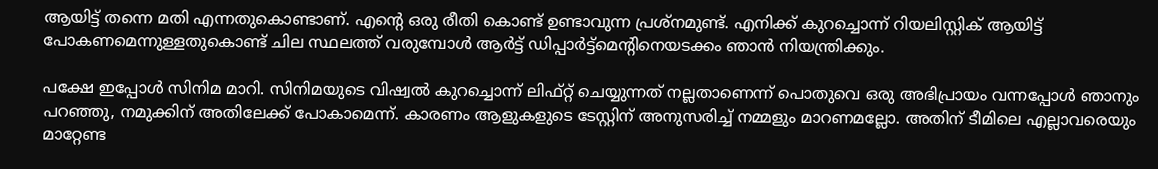ആയിട്ട് തന്നെ മതി എന്നതുകൊണ്ടാണ്. എന്‍റെ ഒരു രീതി കൊണ്ട് ഉണ്ടാവുന്ന പ്രശ്നമുണ്ട്. എനിക്ക് കുറച്ചൊന്ന് റിയലിസ്റ്റിക് ആയിട്ട് പോകണമെന്നുള്ളതുകൊണ്ട് ചില സ്ഥലത്ത് വരുമ്പോള്‍ ആര്‍ട്ട് ഡിപ്പാര്‍ട്ട്മെന്‍റിനെയടക്കം ഞാന്‍ നിയന്ത്രിക്കും.

പക്ഷേ ഇപ്പോള്‍ സിനിമ മാറി. സിനിമയുടെ വിഷ്വല്‍ കുറച്ചൊന്ന് ലിഫ്റ്റ് ചെയ്യുന്നത് നല്ലതാണെന്ന് പൊതുവെ ഒരു അഭിപ്രായം വന്നപ്പോള്‍ ഞാനും പറഞ്ഞു, നമുക്കിന് അതിലേക്ക് പോകാമെന്ന്. കാരണം ആളുകളുടെ ടേസ്റ്റിന് അനുസരിച്ച് നമ്മളും മാറണമല്ലോ. അതിന് ടീമിലെ എല്ലാവരെയും മാറ്റേണ്ട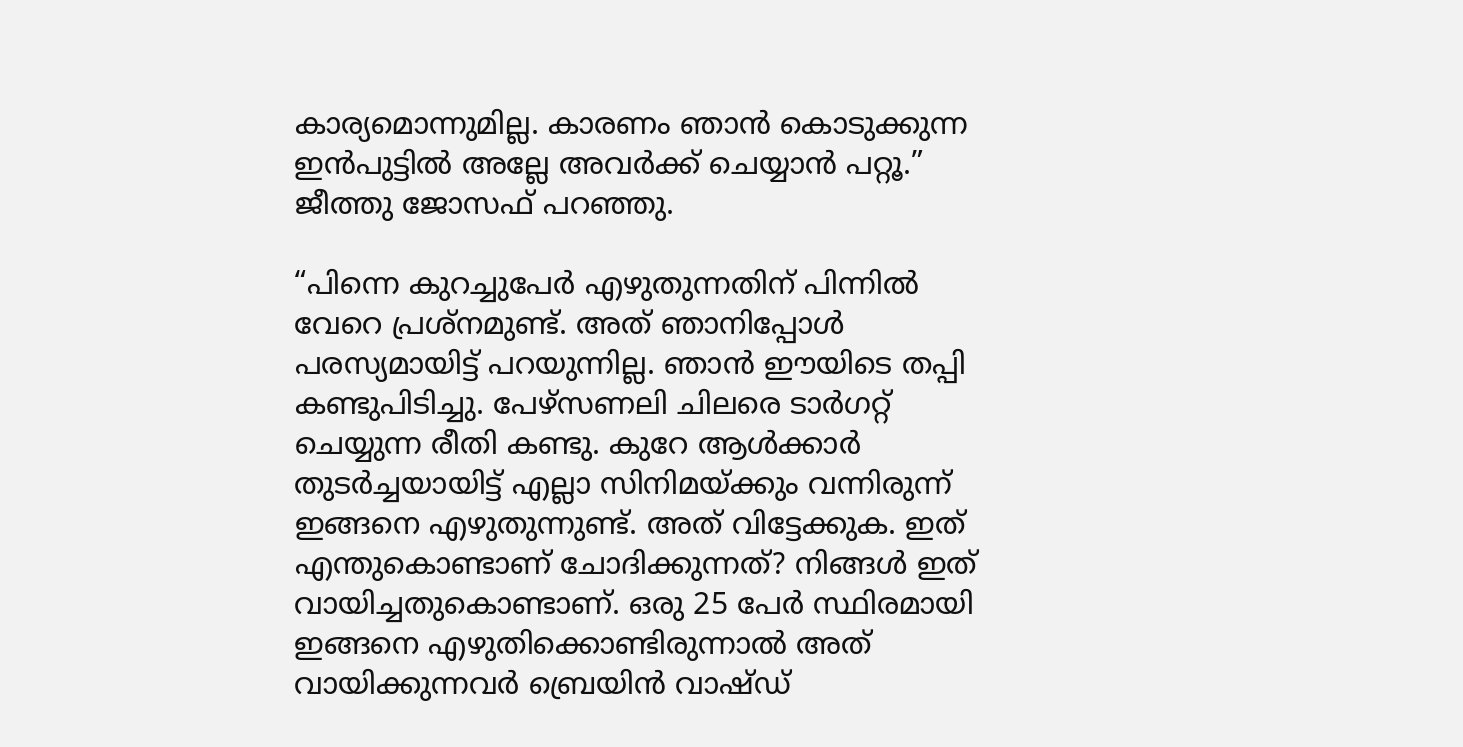കാര്യമൊന്നുമില്ല. കാരണം ഞാന്‍ കൊടുക്കുന്ന ഇന്‍പുട്ടില്‍ അല്ലേ അവര്‍ക്ക് ചെയ്യാന്‍ പറ്റൂ.” ജീത്തു ജോസഫ് പറഞ്ഞു.

“പിന്നെ കുറച്ചുപേര്‍ എഴുതുന്നതിന് പിന്നില്‍ വേറെ പ്രശ്നമുണ്ട്. അത് ഞാനിപ്പോള്‍ പരസ്യമായിട്ട് പറയുന്നില്ല. ഞാന്‍ ഈയിടെ തപ്പി കണ്ടുപിടിച്ചു. പേഴ്സണലി ചിലരെ ടാര്‍ഗറ്റ് ചെയ്യുന്ന രീതി കണ്ടു. കുറേ ആള്‍ക്കാര്‍ തുടര്‍ച്ചയായിട്ട് എല്ലാ സിനിമയ്ക്കും വന്നിരുന്ന് ഇങ്ങനെ എഴുതുന്നുണ്ട്. അത് വിട്ടേക്കുക. ഇത് എന്തുകൊണ്ടാണ് ചോദിക്കുന്നത്? നിങ്ങള്‍ ഇത് വായിച്ചതുകൊണ്ടാണ്. ഒരു 25 പേര്‍ സ്ഥിരമായി ഇങ്ങനെ എഴുതിക്കൊണ്ടിരുന്നാല്‍ അത് വായിക്കുന്നവര്‍ ബ്രെയിന്‍ വാഷ്ഡ്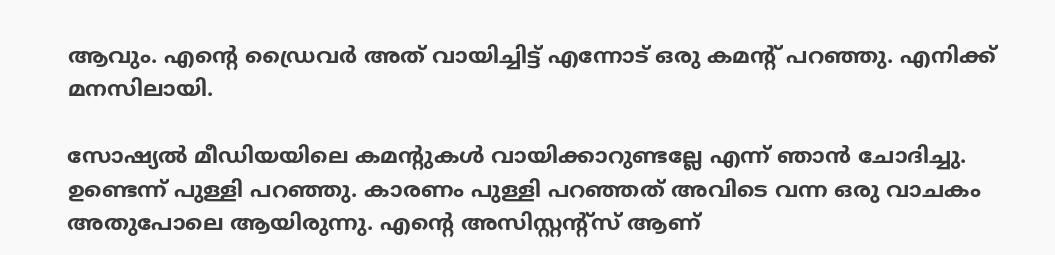ആവും. എന്‍റെ ഡ്രൈവര്‍ അത് വായിച്ചിട്ട് എന്നോട് ഒരു കമന്‍റ് പറഞ്ഞു. എനിക്ക് മനസിലായി.

സോഷ്യല്‍ മീഡിയയിലെ കമന്‍റുകള്‍ വായിക്കാറുണ്ടല്ലേ എന്ന് ഞാന്‍ ചോദിച്ചു. ഉണ്ടെന്ന് പുള്ളി പറഞ്ഞു. കാരണം പുള്ളി പറഞ്ഞത് അവിടെ വന്ന ഒരു വാചകം അതുപോലെ ആയിരുന്നു. എന്‍റെ അസിസ്റ്റന്‍റ്സ് ആണ്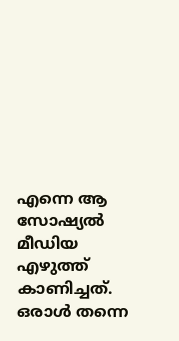എന്നെ ആ സോഷ്യല്‍ മീഡിയ എഴുത്ത് കാണിച്ചത്. ഒരാള്‍ തന്നെ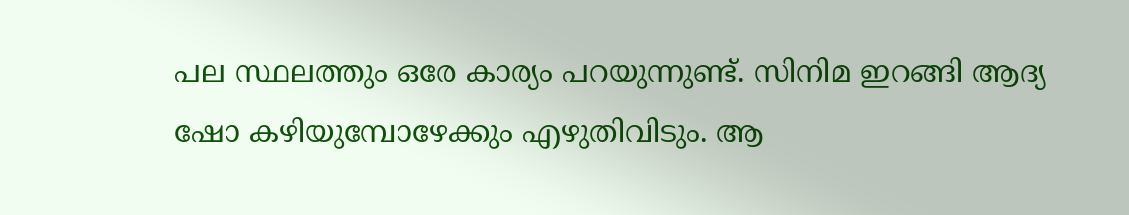പല സ്ഥലത്തും ഒരേ കാര്യം പറയുന്നുണ്ട്. സിനിമ ഇറങ്ങി ആദ്യ ഷോ കഴിയുമ്പോഴേക്കും എഴുതിവിടും. ആ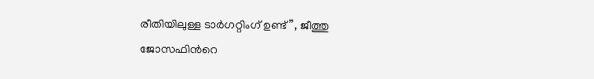രീതിയിലുള്ള ടാര്‍ഗറ്റിംഗ് ഉണ്ട്”, ജീത്തു ജോസഫിന്‍റെ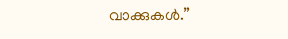വാക്കുകള്‍.”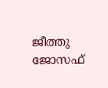ജീത്തു ജോസഫ്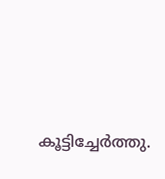കൂട്ടിച്ചേർത്തു.